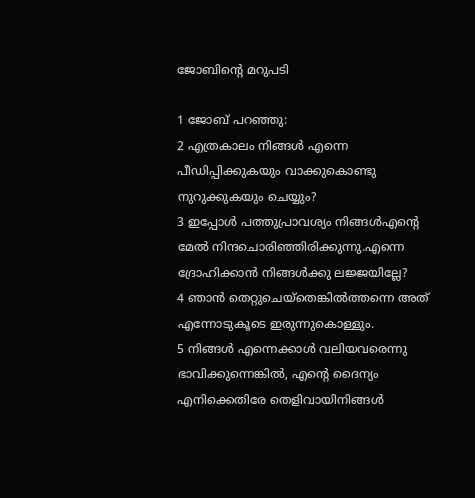ജോബിന്റെ മറുപടി

1 ജോബ് പറഞ്ഞു:
2 എത്രകാലം നിങ്ങള്‍ എന്നെ പീഡിപ്പിക്കുകയും വാക്കുകൊണ്ടു നുറുക്കുകയും ചെയ്യും?
3 ഇപ്പോള്‍ പത്തുപ്രാവശ്യം നിങ്ങള്‍എന്റെ മേല്‍ നിന്ദചൊരിഞ്ഞിരിക്കുന്നു.എന്നെ ദ്രോഹിക്കാന്‍ നിങ്ങള്‍ക്കു ലജ്ജയില്ലേ?
4 ഞാന്‍ തെറ്റുചെയ്‌തെങ്കില്‍ത്തന്നെ അത് എന്നോടുകൂടെ ഇരുന്നുകൊള്ളും.
5 നിങ്ങള്‍ എന്നെക്കാള്‍ വലിയവരെന്നു ഭാവിക്കുന്നെങ്കില്‍, എന്റെ ദൈന്യം എനിക്കെതിരേ തെളിവായിനിങ്ങള്‍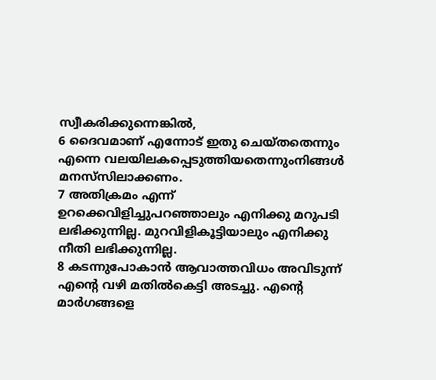സ്വീകരിക്കുന്നെങ്കില്‍,
6 ദൈവമാണ് എന്നോട് ഇതു ചെയ്തതെന്നും എന്നെ വലയിലകപ്പെടുത്തിയതെന്നുംനിങ്ങള്‍ മനസ്‌സിലാക്കണം.
7 അതിക്രമം എന്ന് ഉറക്കെവിളിച്ചുപറഞ്ഞാലും എനിക്കു മറുപടി ലഭിക്കുന്നില്ല. മുറവിളികൂട്ടിയാലും എനിക്കു നീതി ലഭിക്കുന്നില്ല.
8 കടന്നുപോകാന്‍ ആവാത്തവിധം അവിടുന്ന് എന്റെ വഴി മതില്‍കെട്ടി അടച്ചു. എന്റെ മാര്‍ഗങ്ങളെ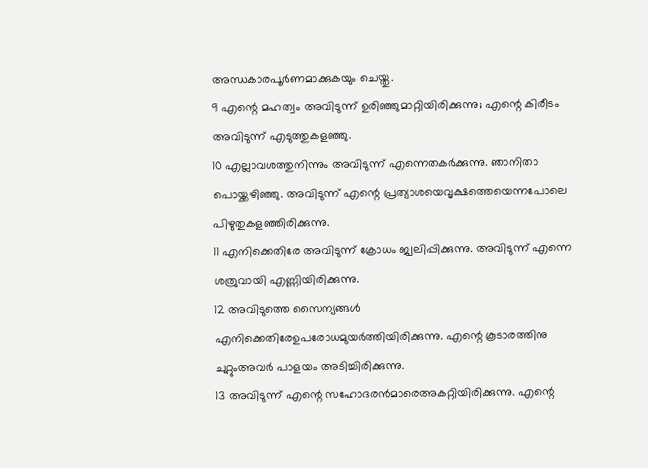അന്ധകാരപൂര്‍ണമാക്കുകയും ചെയ്തു.
9 എന്റെ മഹത്വം അവിടുന്ന് ഉരിഞ്ഞുമാറ്റിയിരിക്കുന്നു; എന്റെ കിരീടം അവിടുന്ന് എടുത്തുകളഞ്ഞു.
10 എല്ലാവശത്തുനിന്നും അവിടുന്ന് എന്നെതകര്‍ക്കുന്നു. ഞാനിതാ പൊയ്ക്കഴിഞ്ഞു. അവിടുന്ന് എന്റെ പ്രത്യാശയെവൃക്ഷത്തെയെന്നപോലെ പിഴുതുകളഞ്ഞിരിക്കുന്നു.
11 എനിക്കെതിരേ അവിടുന്ന് ക്രോധം ജ്വലിപ്പിക്കുന്നു. അവിടുന്ന് എന്നെ ശത്രുവായി എണ്ണിയിരിക്കുന്നു.
12 അവിടുത്തെ സൈന്യങ്ങള്‍ എനിക്കെതിരേഉപരോധമുയര്‍ത്തിയിരിക്കുന്നു. എന്റെ കൂടാരത്തിനു ചുറ്റുംഅവര്‍ പാളയം അടിച്ചിരിക്കുന്നു.
13 അവിടുന്ന് എന്റെ സഹോദരന്‍മാരെഅകറ്റിയിരിക്കുന്നു. എന്റെ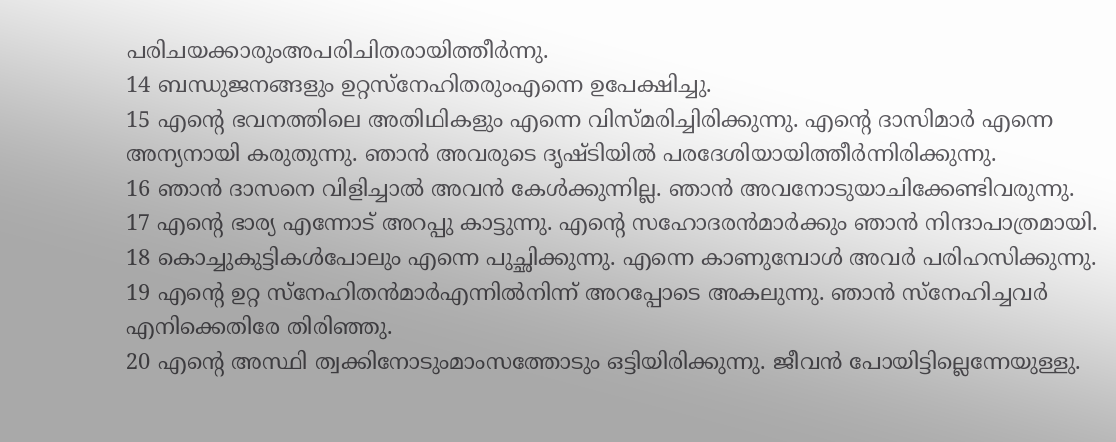പരിചയക്കാരുംഅപരിചിതരായിത്തീര്‍ന്നു.
14 ബന്ധുജനങ്ങളും ഉറ്റസ്‌നേഹിതരുംഎന്നെ ഉപേക്ഷിച്ചു.
15 എന്റെ ഭവനത്തിലെ അതിഥികളും എന്നെ വിസ്മരിച്ചിരിക്കുന്നു. എന്റെ ദാസിമാര്‍ എന്നെ അന്യനായി കരുതുന്നു. ഞാന്‍ അവരുടെ ദൃഷ്ടിയില്‍ പരദേശിയായിത്തീര്‍ന്നിരിക്കുന്നു.
16 ഞാന്‍ ദാസനെ വിളിച്ചാല്‍ അവന്‍ കേള്‍ക്കുന്നില്ല. ഞാന്‍ അവനോടുയാചിക്കേണ്ടിവരുന്നു.
17 എന്റെ ഭാര്യ എന്നോട് അറപ്പു കാട്ടുന്നു. എന്റെ സഹോദരന്‍മാര്‍ക്കും ഞാന്‍ നിന്ദാപാത്രമായി.
18 കൊച്ചുകുട്ടികള്‍പോലും എന്നെ പുച്ഛിക്കുന്നു. എന്നെ കാണുമ്പോള്‍ അവര്‍ പരിഹസിക്കുന്നു.
19 എന്റെ ഉറ്റ സ്‌നേഹിതന്‍മാര്‍എന്നില്‍നിന്ന് അറപ്പോടെ അകലുന്നു. ഞാന്‍ സ്‌നേഹിച്ചവര്‍ എനിക്കെതിരേ തിരിഞ്ഞു.
20 എന്റെ അസ്ഥി ത്വക്കിനോടുംമാംസത്തോടും ഒട്ടിയിരിക്കുന്നു. ജീവന്‍ പോയിട്ടില്ലെന്നേയുള്ളു.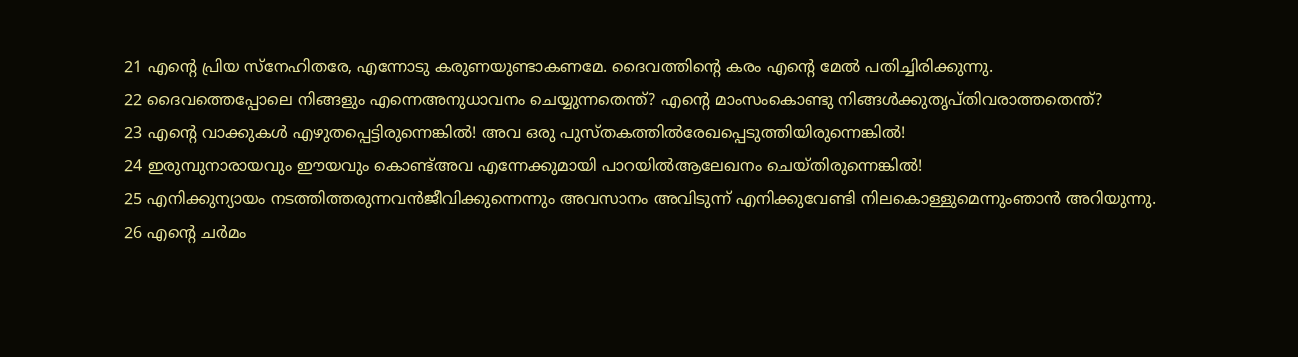21 എന്റെ പ്രിയ സ്‌നേഹിതരേ, എന്നോടു കരുണയുണ്ടാകണമേ. ദൈവത്തിന്റെ കരം എന്റെ മേല്‍ പതിച്ചിരിക്കുന്നു.
22 ദൈവത്തെപ്പോലെ നിങ്ങളും എന്നെഅനുധാവനം ചെയ്യുന്നതെന്ത്? എന്റെ മാംസംകൊണ്ടു നിങ്ങള്‍ക്കുതൃപ്തിവരാത്തതെന്ത്?
23 എന്റെ വാക്കുകള്‍ എഴുതപ്പെട്ടിരുന്നെങ്കില്‍! അവ ഒരു പുസ്തകത്തില്‍രേഖപ്പെടുത്തിയിരുന്നെങ്കില്‍!
24 ഇരുമ്പുനാരായവും ഈയവും കൊണ്ട്അവ എന്നേക്കുമായി പാറയില്‍ആലേഖനം ചെയ്തിരുന്നെങ്കില്‍!
25 എനിക്കുന്യായം നടത്തിത്തരുന്നവന്‍ജീവിക്കുന്നെന്നും അവസാനം അവിടുന്ന് എനിക്കുവേണ്ടി നിലകൊള്ളുമെന്നുംഞാന്‍ അറിയുന്നു.
26 എന്റെ ചര്‍മം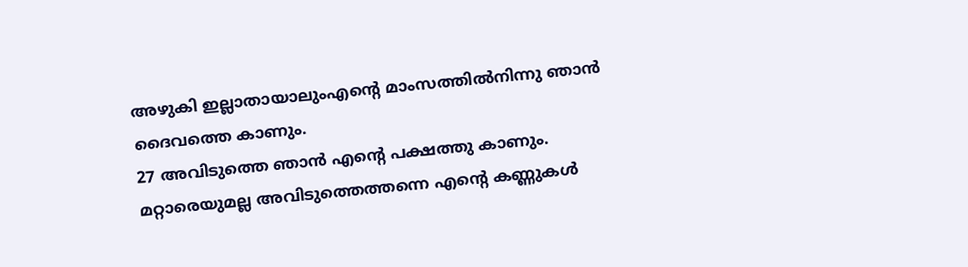അഴുകി ഇല്ലാതായാലുംഎന്റെ മാംസത്തില്‍നിന്നു ഞാന്‍ ദൈവത്തെ കാണും.
27 അവിടുത്തെ ഞാന്‍ എന്റെ പക്ഷത്തു കാണും. മറ്റാരെയുമല്ല അവിടുത്തെത്തന്നെ എന്റെ കണ്ണുകള്‍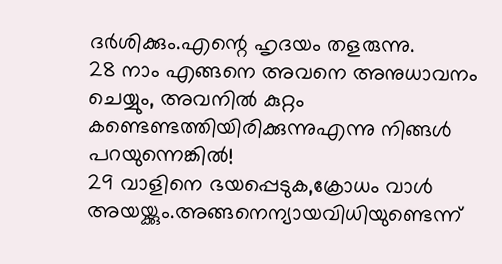ദര്‍ശിക്കും.എന്റെ ഹൃദയം തളരുന്നു.
28 നാം എങ്ങനെ അവനെ അനുധാവനം ചെയ്യും, അവനില്‍ കുറ്റം കണ്ടെണ്ടത്തിയിരിക്കുന്നുഎന്നു നിങ്ങള്‍ പറയുന്നെങ്കില്‍!
29 വാളിനെ ഭയപ്പെടുക,ക്രോധം വാള്‍ അയയ്ക്കും.അങ്ങനെന്യായവിധിയുണ്ടെന്ന്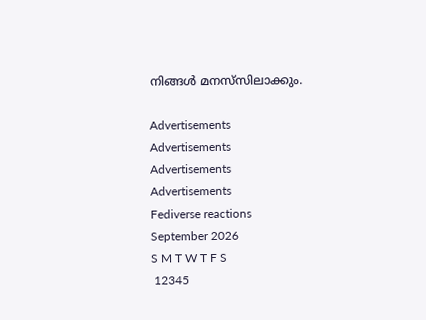നിങ്ങള്‍ മനസ്‌സിലാക്കും.

Advertisements
Advertisements
Advertisements
Advertisements
Fediverse reactions
September 2026
S M T W T F S
 12345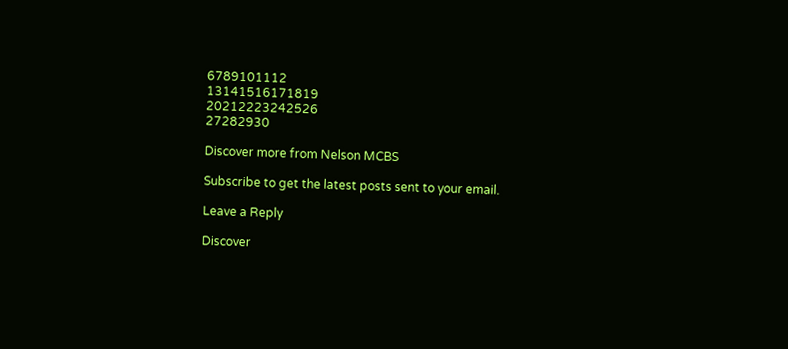6789101112
13141516171819
20212223242526
27282930

Discover more from Nelson MCBS

Subscribe to get the latest posts sent to your email.

Leave a Reply

Discover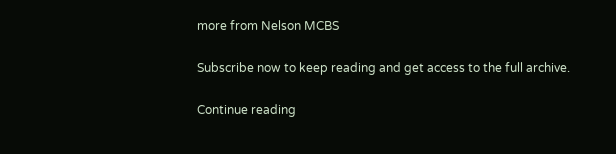more from Nelson MCBS

Subscribe now to keep reading and get access to the full archive.

Continue reading